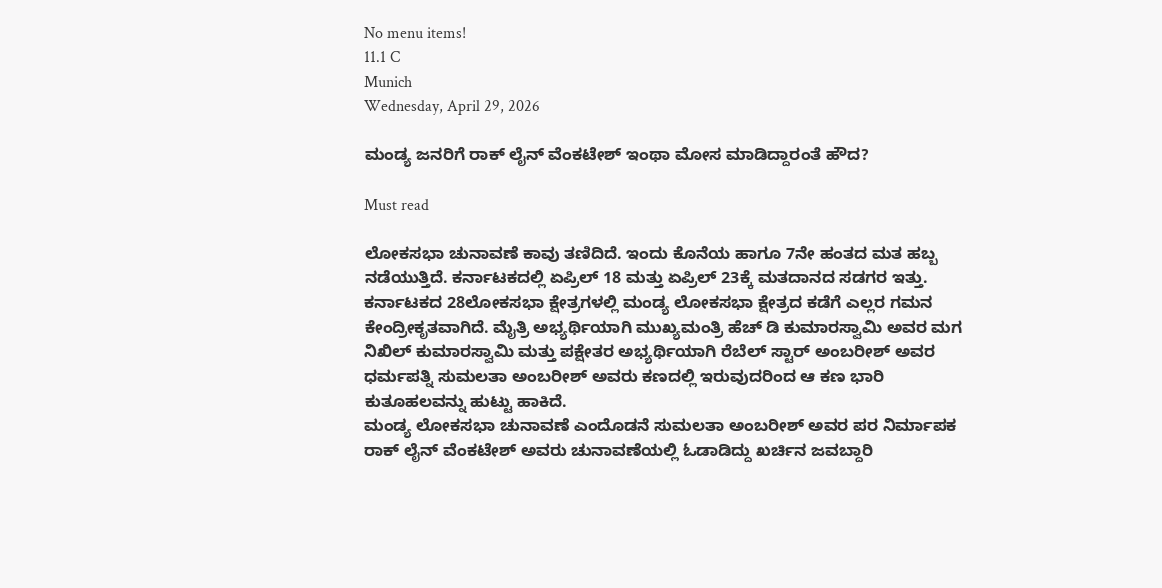No menu items!
11.1 C
Munich
Wednesday, April 29, 2026

ಮಂಡ್ಯ ಜನರಿಗೆ ರಾಕ್ ಲೈನ್ ವೆಂಕಟೇಶ್ ಇಂಥಾ ಮೋಸ ಮಾಡಿದ್ದಾರಂತೆ ಹೌದ?

Must read

ಲೋಕಸಭಾ ಚುನಾವಣೆ ಕಾವು ತಣಿದಿದೆ. ಇಂದು ಕೊನೆಯ ಹಾಗೂ 7ನೇ ಹಂತದ ಮತ ಹಬ್ಬ ನಡೆಯುತ್ತಿದೆ. ಕರ್ನಾಟಕದಲ್ಲಿ ಏಪ್ರಿಲ್ 18 ಮತ್ತು ಏಪ್ರಿಲ್ 23ಕ್ಕೆ ಮತದಾನದ ಸಡಗರ ಇತ್ತು.
ಕರ್ನಾಟಕದ 28ಲೋಕಸಭಾ ಕ್ಷೇತ್ರಗಳಲ್ಲಿ ಮಂಡ್ಯ ಲೋಕಸಭಾ ಕ್ಷೇತ್ರದ ಕಡೆಗೆ ಎಲ್ಲರ ಗಮನ ಕೇಂದ್ರೀಕೃತವಾಗಿದೆ. ಮೈತ್ರಿ ಅಭ್ಯರ್ಥಿಯಾಗಿ ಮುಖ್ಯಮಂತ್ರಿ ಹೆಚ್ ಡಿ ಕುಮಾರಸ್ವಾಮಿ ಅವರ ಮಗ ನಿಖಿಲ್ ಕುಮಾರಸ್ವಾಮಿ ಮತ್ತು ಪಕ್ಷೇತರ ಅಭ್ಯರ್ಥಿಯಾಗಿ ರೆಬೆಲ್ ಸ್ಟಾರ್ ಅಂಬರೀಶ್ ಅವರ ಧರ್ಮಪತ್ನಿ ಸುಮಲತಾ ಅಂಬರೀಶ್ ಅವರು ಕಣದಲ್ಲಿ ಇರುವುದರಿಂದ ಆ ಕಣ ಭಾರಿ ಕುತೂಹಲವನ್ನು ಹುಟ್ಟು ಹಾಕಿದೆ.
ಮಂಡ್ಯ ಲೋಕಸಭಾ ಚುನಾವಣೆ ಎಂದೊಡನೆ ಸುಮಲತಾ ಅಂಬರೀಶ್ ಅವರ ಪರ ನಿರ್ಮಾಪಕ ರಾಕ್ ಲೈನ್ ವೆಂಕಟೇಶ್ ಅವರು ಚುನಾವಣೆಯಲ್ಲಿ ಓಡಾಡಿದ್ದು ಖರ್ಚಿ‌ನ ಜವಬ್ದಾರಿ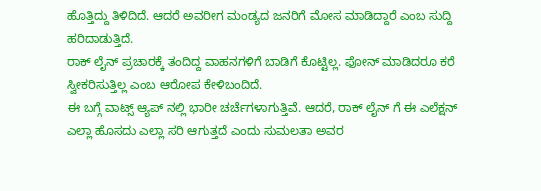ಹೊತ್ತಿದ್ದು ತಿಳಿದಿದೆ. ಆದರೆ ಅವರೀಗ ಮಂಡ್ಯದ ಜನರಿಗೆ ಮೋಸ ಮಾಡಿದ್ದಾರೆ ಎಂಬ ಸುದ್ದಿ ಹರಿದಾಡುತ್ತಿದೆ.
ರಾಕ್ ಲೈನ್ ಪ್ರಚಾರಕ್ಕೆ ತಂದಿದ್ದ ವಾಹನಗಳಿಗೆ ಬಾಡಿಗೆ ಕೊಟ್ಟಿಲ್ಲ. ಫೋನ್ ಮಾಡಿದರೂ ಕರೆ ಸ್ವೀಕರಿಸುತ್ತಿಲ್ಲ ಎಂಬ ಆರೋಪ ಕೇಳಿಬಂದಿದೆ.
ಈ ಬಗ್ಗೆ ವಾಟ್ಸ್ ಆ್ಯಪ್ ನಲ್ಲಿ ಭಾರೀ ಚರ್ಚೆಗಳಾಗುತ್ತಿವೆ. ಆದರೆ, ರಾಕ್ ಲೈನ್ ಗೆ ಈ ಎಲೆಕ್ಷನ್ ಎಲ್ಲಾ ಹೊಸದು ಎಲ್ಲಾ ಸರಿ ಆಗುತ್ತದೆ ಎಂದು ಸುಮಲತಾ ಅವರ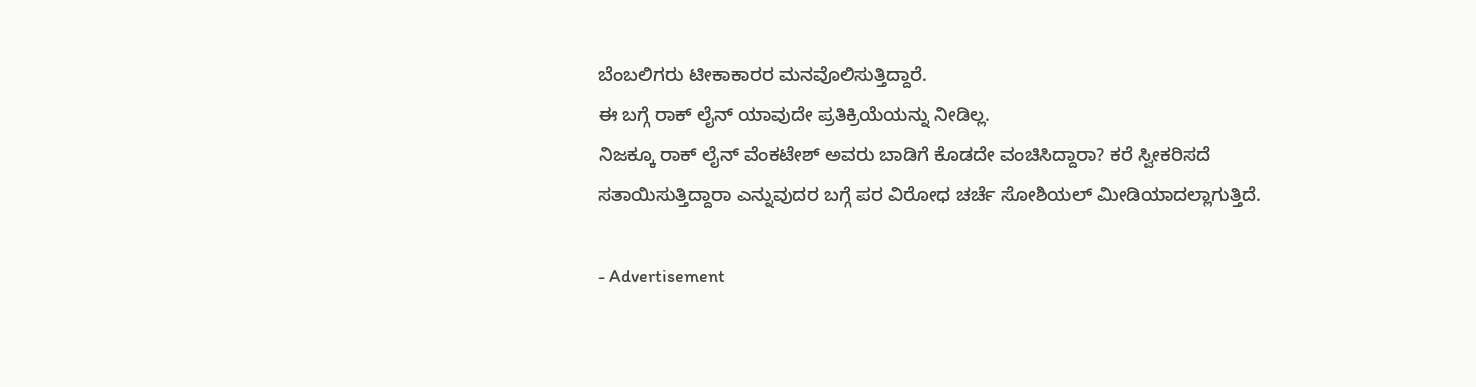ಬೆಂಬಲಿಗರು ಟೀಕಾಕಾರರ ಮನವೊಲಿಸುತ್ತಿದ್ದಾರೆ.
ಈ ಬಗ್ಗೆ ರಾಕ್ ಲೈನ್ ಯಾವುದೇ ಪ್ರತಿಕ್ರಿಯೆಯನ್ನು ನೀಡಿಲ್ಲ.
ನಿಜಕ್ಕೂ ರಾಕ್ ಲೈನ್ ವೆಂಕಟೇಶ್ ಅವರು ಬಾಡಿಗೆ ಕೊಡದೇ ವಂಚಿಸಿದ್ದಾರಾ? ಕರೆ ಸ್ವೀಕರಿಸದೆ ಸತಾಯಿಸುತ್ತಿದ್ದಾರಾ ಎನ್ನುವುದರ ಬಗ್ಗೆ ಪರ ವಿರೋಧ ಚರ್ಚೆ ಸೋಶಿಯಲ್ ಮೀಡಿಯಾದಲ್ಲಾಗುತ್ತಿದೆ.

- Advertisement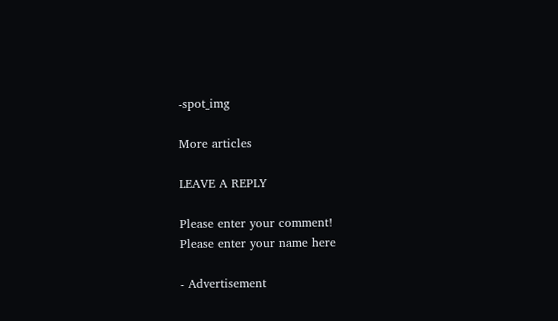-spot_img

More articles

LEAVE A REPLY

Please enter your comment!
Please enter your name here

- Advertisement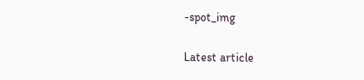-spot_img

Latest article